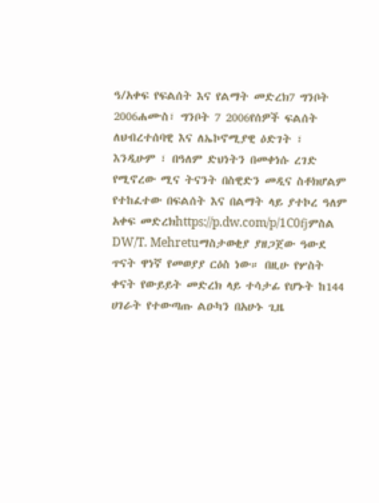ዓ/አቀፍ የፍልሰት እና የልማት መድረክ7 ግንቦት 2006ሐሙስ፣ ግንቦት 7 2006የሰዎች ፍልሰት ለህብረተሰባዊ እና ለኤኮኖሚያዊ ዕድገት ፣ እንዲሁም ፣ በዓለም ድህነትን በመቀነሱ ረገድ የሚኖረው ሚና ትናንት በስዊድን መዲና ስቶክሆልም የተከፈተው በፍልሰት እና በልማት ላይ ያተኮረ ዓለም አቀፍ መድረክhttps://p.dw.com/p/1C0fjምስል DW/T. Mehretuማስታወቂያ ያዘጋጀው ዓውደ ጥናት ዋነኛ የመወያያ ርዕስ ነው። በዚሁ የሦስት ቀናት የውይይት መድረክ ላይ ተሳታፊ የሆኑት ከ144 ሀገራት የተውጣጡ ልዑካን በአሁኑ ጊዜ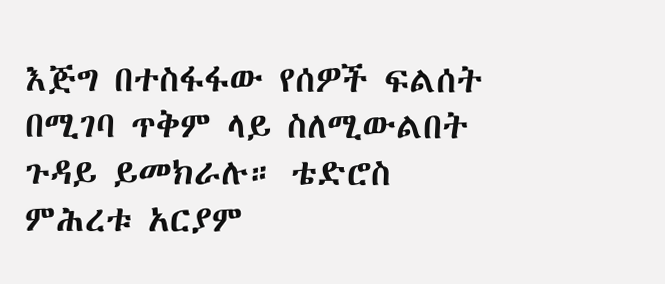እጅግ በተስፋፋው የሰዎች ፍልሰት በሚገባ ጥቅም ላይ ስለሚውልበት ጉዳይ ይመክራሉ። ቴድሮስ ምሕረቱ አርያም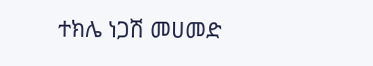ተክሌ ነጋሽ መሀመድ